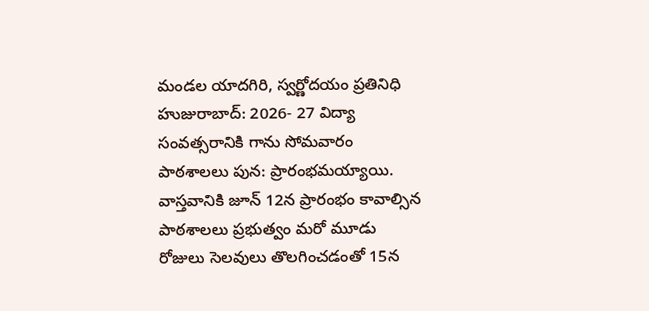మండల యాదగిరి, స్వర్ణోదయం ప్రతినిధి హుజురాబాద్: 2026- 27 విద్యా సంవత్సరానికి గాను సోమవారం పాఠశాలలు పున: ప్రారంభమయ్యాయి. వాస్తవానికి జూన్ 12న ప్రారంభం కావాల్సిన పాఠశాలలు ప్రభుత్వం మరో మూడు రోజులు సెలవులు తొలగించడంతో 15న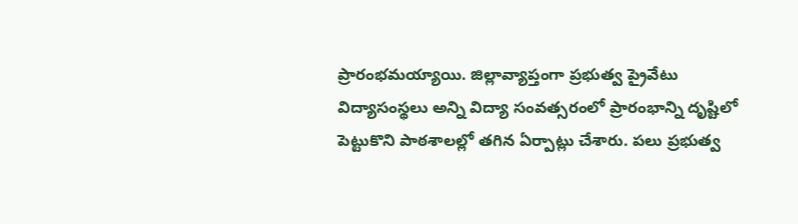ప్రారంభమయ్యాయి. జిల్లావ్యాప్తంగా ప్రభుత్వ ప్రైవేటు విద్యాసంస్థలు అన్ని విద్యా సంవత్సరంలో ప్రారంభాన్ని దృష్టిలో పెట్టుకొని పాఠశాలల్లో తగిన ఏర్పాట్లు చేశారు. పలు ప్రభుత్వ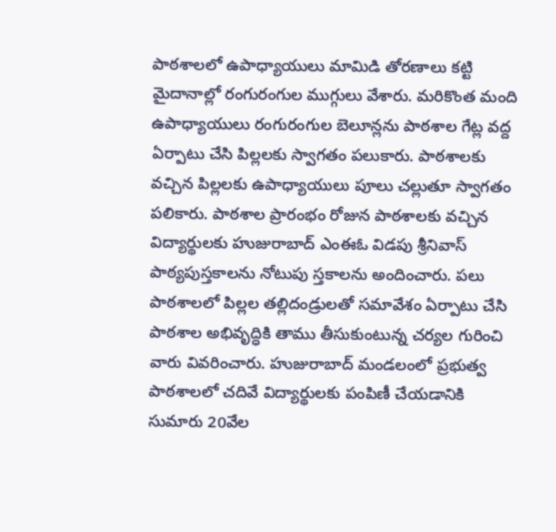పాఠశాలలో ఉపాధ్యాయులు మామిడి తోరణాలు కట్టి మైదానాల్లో రంగురంగుల ముగ్గులు వేశారు. మరికొంత మంది ఉపాధ్యాయులు రంగురంగుల బెలూన్లను పాఠశాల గేట్ల వద్ద ఏర్పాటు చేసి పిల్లలకు స్వాగతం పలుకారు. పాఠశాలకు వచ్చిన పిల్లలకు ఉపాధ్యాయులు పూలు చల్లుతూ స్వాగతం పలికారు. పాఠశాల ప్రారంభం రోజున పాఠశాలకు వచ్చిన విద్యార్థులకు హుజురాబాద్ ఎంఈఓ విడపు శ్రీనివాస్ పాఠ్యపుస్తకాలను నోటుపు స్తకాలను అందించారు. పలు పాఠశాలలో పిల్లల తల్లిదండ్రులతో సమావేశం ఏర్పాటు చేసి పాఠశాల అభివృద్ధికి తాము తీసుకుంటున్న చర్యల గురించి వారు వివరించారు. హుజురాబాద్ మండలంలో ప్రభుత్వ పాఠశాలలో చదివే విద్యార్థులకు పంపిణీ చేయడానికి సుమారు 20వేల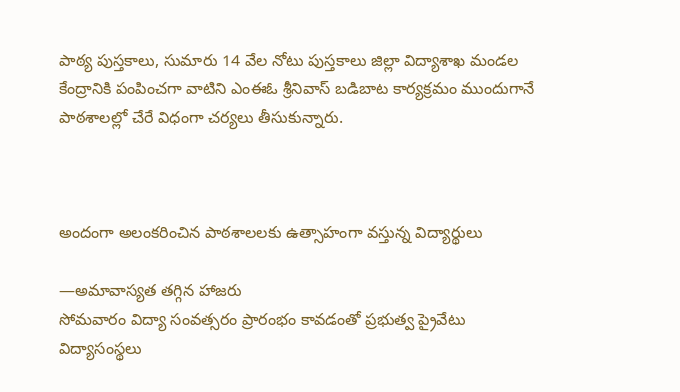పాఠ్య పుస్తకాలు, సుమారు 14 వేల నోటు పుస్తకాలు జిల్లా విద్యాశాఖ మండల కేంద్రానికి పంపించగా వాటిని ఎంఈఓ శ్రీనివాస్ బడిబాట కార్యక్రమం ముందుగానే పాఠశాలల్లో చేరే విధంగా చర్యలు తీసుకున్నారు.



అందంగా అలంకరించిన పాఠశాలలకు ఉత్సాహంగా వస్తున్న విద్యార్థులు

—అమావాస్యత తగ్గిన హాజరు
సోమవారం విద్యా సంవత్సరం ప్రారంభం కావడంతో ప్రభుత్వ ప్రైవేటు విద్యాసంస్థలు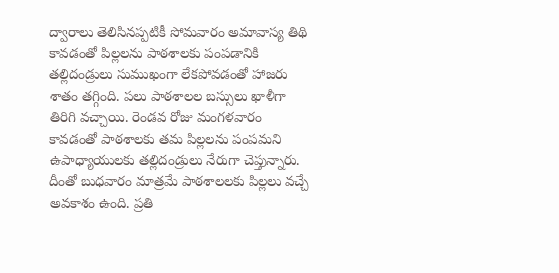ద్వారాలు తెలిసినప్పటికీ సోమవారం అమావాస్య తిథి కావడంతో పిల్లలను పాఠశాలకు పంపడానికి తల్లిదండ్రులు సుముఖంగా లేకపోవడంతో హాజరు శాతం తగ్గింది. పలు పాఠశాలల బస్సులు ఖాళీగా తిరిగి వచ్చాయి. రెండవ రోజు మంగళవారం కావడంతో పాఠశాలకు తమ పిల్లలను పంపమని ఉపాధ్యాయులకు తల్లిదండ్రులు నేరుగా చెప్తున్నారు. దీంతో బుధవారం మాత్రమే పాఠశాలలకు పిల్లలు వచ్చే అవకాశం ఉంది. ప్రతి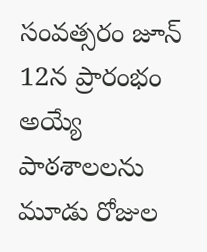సంవత్సరం జూన్ 12న ప్రారంభం అయ్యే పాఠశాలలను మూడు రోజుల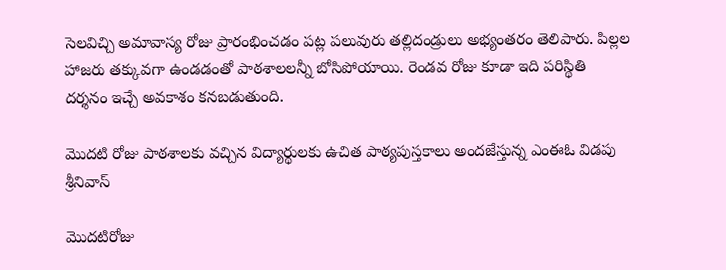సెలవిచ్చి అమావాస్య రోజు ప్రారంభించడం పట్ల పలువురు తల్లిదండ్రులు అభ్యంతరం తెలిపారు. పిల్లల హాజరు తక్కువగా ఉండడంతో పాఠశాలలన్నీ బోసిపోయాయి. రెండవ రోజు కూడా ఇది పరిస్థితి దర్శనం ఇచ్చే అవకాశం కనబడుతుంది.

మొదటి రోజు పాఠశాలకు వచ్చిన విద్యార్థులకు ఉచిత పాఠ్యపుస్తకాలు అందజేస్తున్న ఎంఈఓ విడపు శ్రీనివాస్

మొదటిరోజు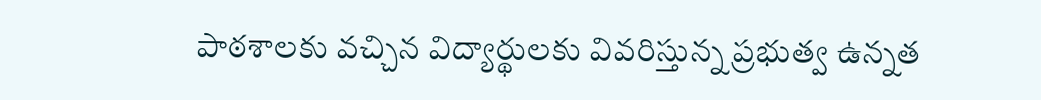పాఠశాలకు వచ్చిన విద్యార్థులకు వివరిస్తున్న ప్రభుత్వ ఉన్నత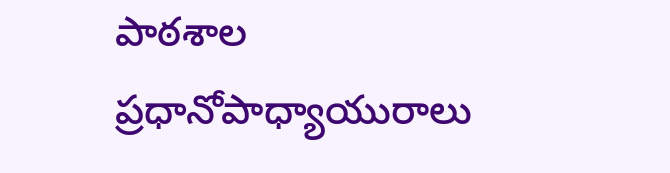పాఠశాల ప్రధానోపాధ్యాయురాలు